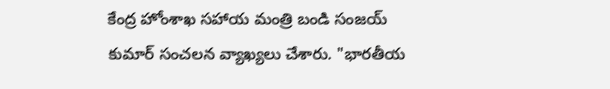కేంద్ర హోంశాఖ సహాయ మంత్రి బండి సంజయ్ కుమార్ సంచలన వ్యాఖ్యలు చేశారు. "భారతీయ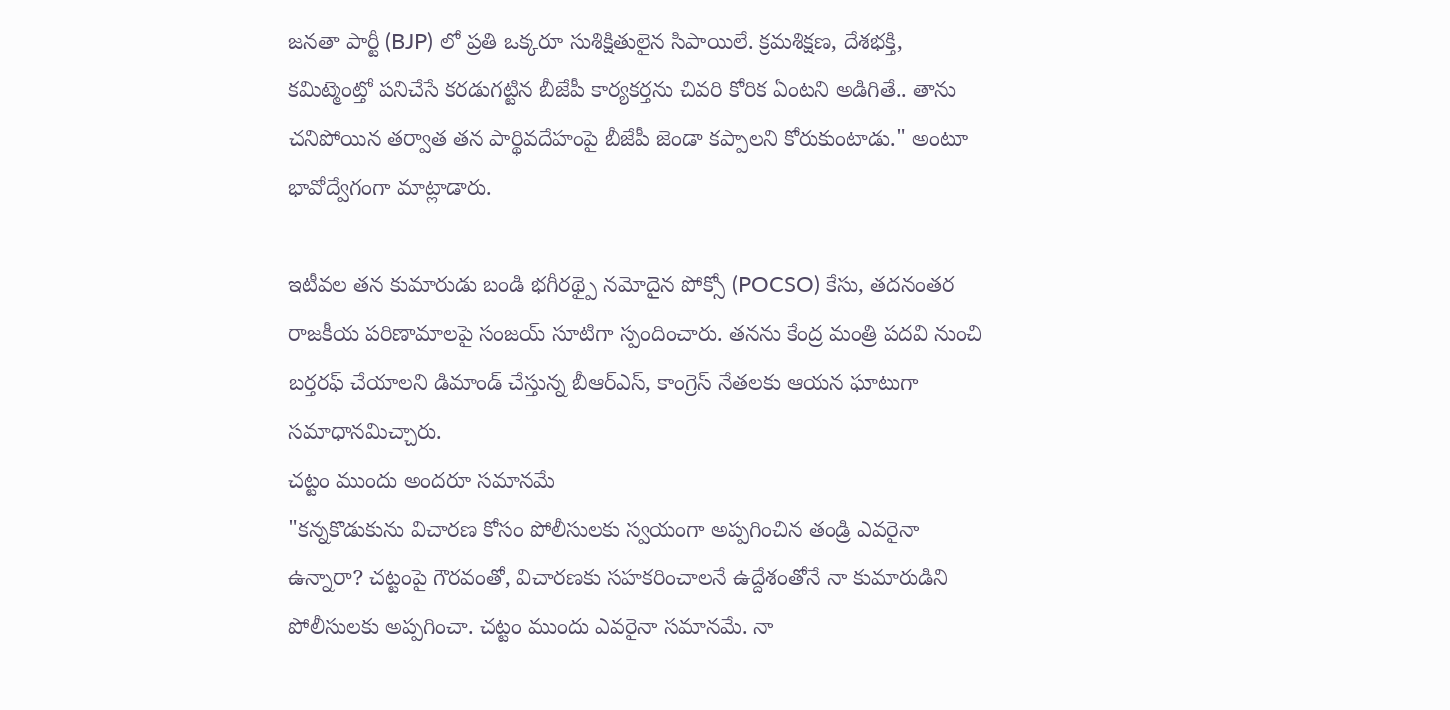జనతా పార్టీ (BJP) లో ప్రతి ఒక్కరూ సుశిక్షితులైన సిపాయిలే. క్రమశిక్షణ, దేశభక్తి, కమిట్మెంట్తో పనిచేసే కరడుగట్టిన బీజేపీ కార్యకర్తను చివరి కోరిక ఏంటని అడిగితే.. తాను చనిపోయిన తర్వాత తన పార్థివదేహంపై బీజేపీ జెండా కప్పాలని కోరుకుంటాడు." అంటూ భావోద్వేగంగా మాట్లాడారు.

ఇటీవల తన కుమారుడు బండి భగీరథ్పై నమోదైన పోక్సో (POCSO) కేసు, తదనంతర రాజకీయ పరిణామాలపై సంజయ్ సూటిగా స్పందించారు. తనను కేంద్ర మంత్రి పదవి నుంచి బర్తరఫ్ చేయాలని డిమాండ్ చేస్తున్న బీఆర్ఎస్, కాంగ్రెస్ నేతలకు ఆయన ఘాటుగా సమాధానమిచ్చారు.
చట్టం ముందు అందరూ సమానమే
"కన్నకొడుకును విచారణ కోసం పోలీసులకు స్వయంగా అప్పగించిన తండ్రి ఎవరైనా ఉన్నారా? చట్టంపై గౌరవంతో, విచారణకు సహకరించాలనే ఉద్దేశంతోనే నా కుమారుడిని పోలీసులకు అప్పగించా. చట్టం ముందు ఎవరైనా సమానమే. నా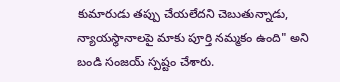కుమారుడు తప్పు చేయలేదని చెబుతున్నాడు, న్యాయస్థానాలపై మాకు పూర్తి నమ్మకం ఉంది" అని బండి సంజయ్ స్పష్టం చేశారు.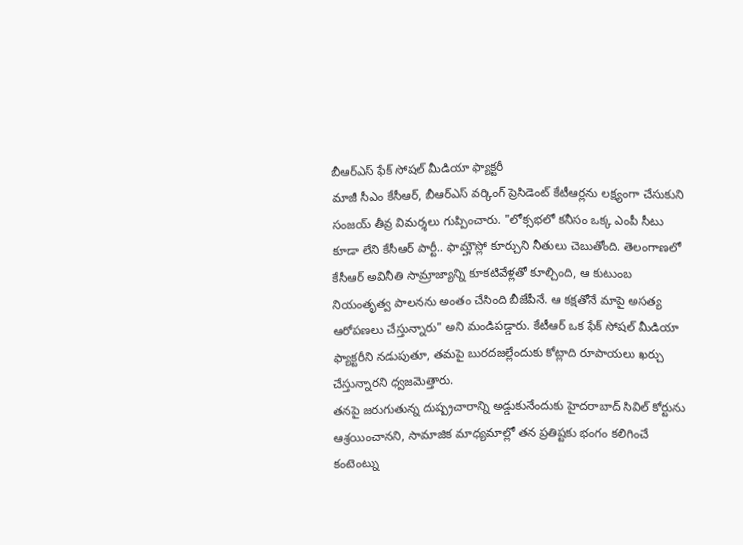బీఆర్ఎస్ ఫేక్ సోషల్ మీడియా ఫ్యాక్టరీ
మాజీ సీఎం కేసీఆర్, బీఆర్ఎస్ వర్కింగ్ ప్రెసిడెంట్ కేటీఆర్లను లక్ష్యంగా చేసుకుని సంజయ్ తీవ్ర విమర్శలు గుప్పించారు. "లోక్సభలో కనీసం ఒక్క ఎంపీ సీటు కూడా లేని కేసీఆర్ పార్టీ.. ఫామ్హౌస్లో కూర్చుని నీతులు చెబుతోంది. తెలంగాణలో కేసీఆర్ అవినీతి సామ్రాజ్యాన్ని కూకటివేళ్లతో కూల్చింది, ఆ కుటుంబ నియంతృత్వ పాలనను అంతం చేసింది బీజేపీనే. ఆ కక్షతోనే మాపై అసత్య ఆరోపణలు చేస్తున్నారు" అని మండిపడ్డారు. కేటీఆర్ ఒక ఫేక్ సోషల్ మీడియా ఫ్యాక్టరీని నడుపుతూ, తమపై బురదజల్లేందుకు కోట్లాది రూపాయలు ఖర్చు చేస్తున్నారని ధ్వజమెత్తారు.
తనపై జరుగుతున్న దుష్ప్రచారాన్ని అడ్డుకునేందుకు హైదరాబాద్ సివిల్ కోర్టును ఆశ్రయించానని, సామాజిక మాధ్యమాల్లో తన ప్రతిష్టకు భంగం కలిగించే కంటెంట్ను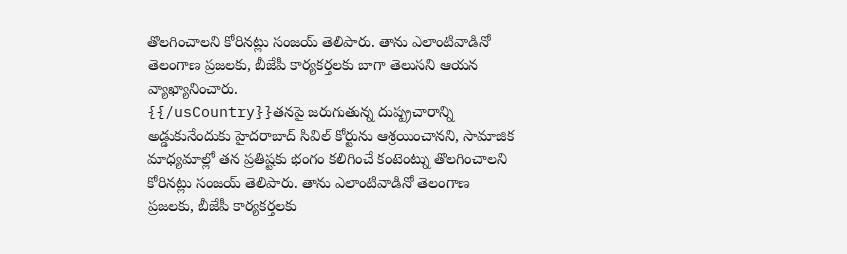తొలగించాలని కోరినట్లు సంజయ్ తెలిపారు. తాను ఎలాంటివాడినో తెలంగాణ ప్రజలకు, బీజేపీ కార్యకర్తలకు బాగా తెలుసని ఆయన వ్యాఖ్యానించారు.
{{/usCountry}}తనపై జరుగుతున్న దుష్ప్రచారాన్ని అడ్డుకునేందుకు హైదరాబాద్ సివిల్ కోర్టును ఆశ్రయించానని, సామాజిక మాధ్యమాల్లో తన ప్రతిష్టకు భంగం కలిగించే కంటెంట్ను తొలగించాలని కోరినట్లు సంజయ్ తెలిపారు. తాను ఎలాంటివాడినో తెలంగాణ ప్రజలకు, బీజేపీ కార్యకర్తలకు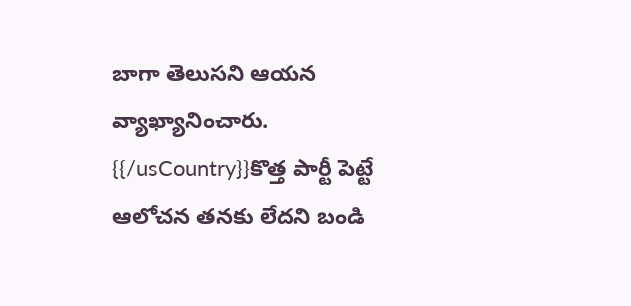బాగా తెలుసని ఆయన వ్యాఖ్యానించారు.
{{/usCountry}}కొత్త పార్టీ పెట్టే ఆలోచన తనకు లేదని బండి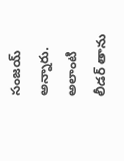సంజయ్ అన్నారు. అలాంటి లీడర్ తాను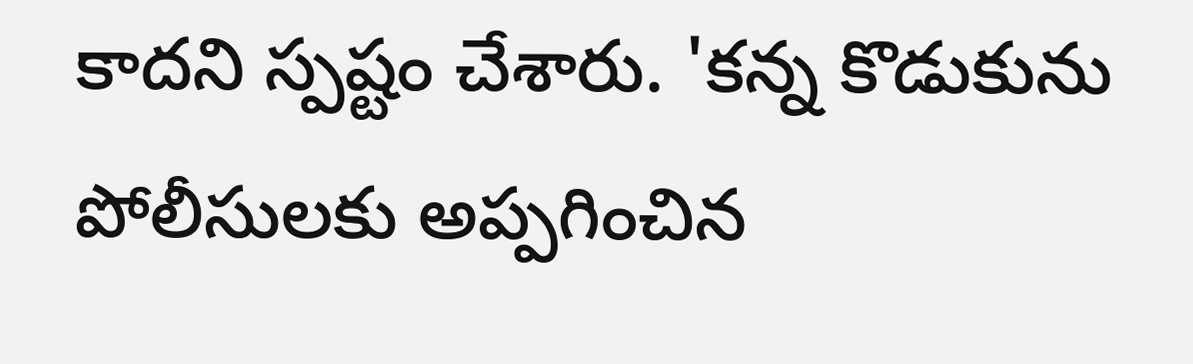కాదని స్పష్టం చేశారు. 'కన్న కొడుకును పోలీసులకు అప్పగించిన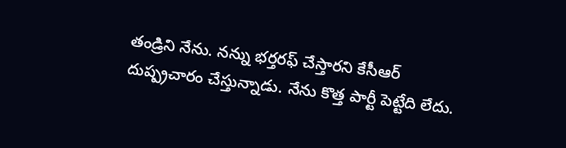తండ్రిని నేను. నన్ను భర్తరఫ్ చేస్తారని కేసీఆర్ దుష్ప్రచారం చేస్తున్నాడు. నేను కొత్త పార్టీ పెట్టేది లేదు.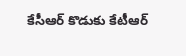కేసీఆర్ కొడుకు కేటీఆర్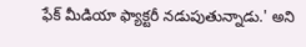ఫేక్ మీడియా ఫ్యాక్టరీ నడుపుతున్నాడు.' అని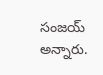సంజయ్ అన్నారు.